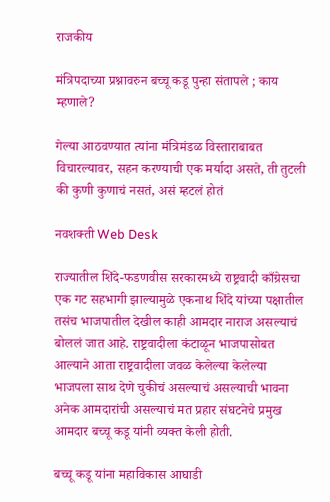राजकीय

मंत्रिपदाच्या प्रश्नावरुन बच्चू कडू पुन्हा संतापले ; काय म्हणाले?

गेल्या आठवण्यात त्यांना मंत्रिमंडळ विस्ताराबाबत विचारल्यावर, सहन करण्याची एक मर्यादा असते, ती तुटली की कुणी कुणाचं नसतं, असं म्हटलं होतं

नवशक्ती Web Desk

राज्यातील शिंदे-फडणवीस सरकारमध्ये राष्ट्रवादी काँग्रेसचा एक गट सहभागी झाल्यामुळे एकनाथ शिंदे यांच्या पक्षातील तसंच भाजपातील देखील काही आमदार नाराज असल्याचं बोललं जात आहे. राष्ट्रवादीला कंटाळून भाजपासोबत आल्याने आता राष्ट्रवादीला जवळ केलेल्या केलेल्या भाजपला साथ देणे चुकीचं असल्याचं असल्याची भावना अनेक आमदारांची असल्याचं मत प्रहार संघटनेचे प्रमुख आमदार बच्चू कडू यांनी व्यक्त केली होती.

बच्चू कडू यांना महाविकास आघाडी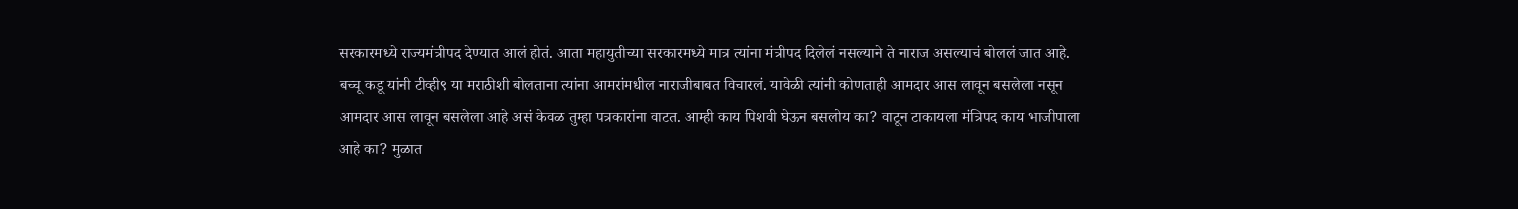सरकारमध्ये राज्यमंत्रीपद देण्यात आलं होतं. आता महायुतीच्या सरकारमध्ये मात्र त्यांना मंत्रीपद दिलेलं नसल्याने ते नाराज असल्याचं बोललं जात आहे. बच्चू कडू यांनी टीव्ही९ या मराठीशी बोलताना त्यांना आमरांमधील नाराजीबाबत विचारलं. यावेळी त्यांनी कोणताही आमदार आस लावून बसलेला नसून आमदार आस लावून बसलेला आहे असं केवळ तुम्हा पत्रकारांना वाटत. आम्ही काय पिशवी घेऊन बसलोय का? वाटून टाकायला मंत्रिपद काय भाजीपाला आहे का? मुळात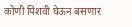कोणी पिशवी घेऊन बसणार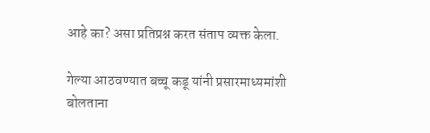आहे का? असा प्रतिप्रश्न करत संताप व्यक्त केला.

गेल्या आठवण्यात बच्चू कडू यांनी प्रसारमाध्यमांशी बोलताना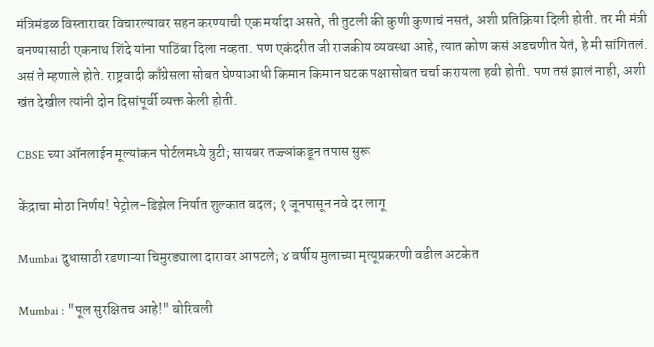मंत्रिमंडळ विस्तारावर विचारल्यावर सहन करण्याची एक मर्यादा असते, ती तुटली की कुणी कुणाचं नसतं, अशी प्रतिक्रिया दिली होती. तर मी मंत्री बनण्यासाठी एकनाथ शिंदे यांना पाठिंबा दिला नव्हता. पण एकंदरीत जी राजकीय व्यवस्था आहे, त्यात कोण कसं अडचणीत येतं, हे मी सांगितलं. असं ते म्हणाले होते. राष्ट्रवादी काँग्रेसला सोबत घेण्याआधी किमान किमान घटक पक्षासोबत चर्चा करायला हवी होती. पण तसं झालं नाही, अशी खंत देखील त्यांनी दोन दिसांपूर्वी व्यक्त केली होती.

CBSE च्या ऑनलाईन मूल्यांकन पोर्टलमध्ये त्रुटी; सायबर तज्ज्ञांकडून तपास सुरू

केंद्राचा मोठा निर्णय! पेट्रोल-डिझेल निर्यात शुल्कात बदल; १ जूनपासून नवे दर लागू

Mumbai दुधासाठी रडणाऱ्या चिमुरड्याला दारावर आपटले; ४ वर्षीय मुलाच्या मृत्यूप्रकरणी वडील अटकेत

Mumbai : "पूल सुरक्षितच आहे!" बोरिवली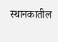स्थानकातील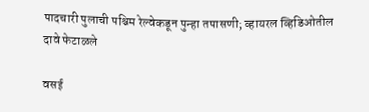पादचारी पुलाची पश्चिम रेल्वेकडून पुन्हा तपासणी; व्हायरल व्हिडिओतील दावे फेटाळले

वसई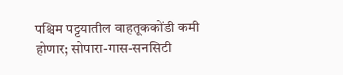पश्चिम पट्टयातील वाहतूककोंडी कमी होणार; सोपारा-गास-सनसिटी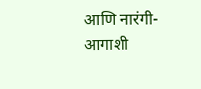आणि नारंगी-आगाशी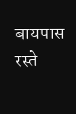बायपास रस्ते